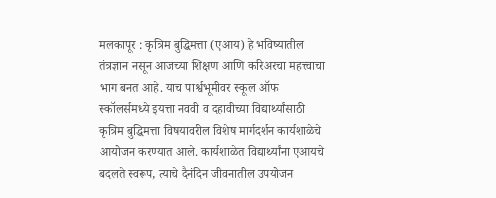मलकापूर : कृत्रिम बुद्धिमत्ता (एआय) हे भविष्यातील तंत्रज्ञान नसून आजच्या शिक्षण आणि करिअरचा महत्त्वाचा भाग बनत आहे. याच पार्श्वभूमीवर स्कूल ऑफ स्कॉलर्समध्ये इयत्ता नववी व दहावीच्या विद्यार्थ्यांसाठी कृत्रिम बुद्धिमत्ता विषयावरील विशेष मार्गदर्शन कार्यशाळेचे आयोजन करण्यात आले. कार्यशाळेत विद्यार्थ्यांना एआयचे बदलते स्वरूप, त्याचे दैनंदिन जीवनातील उपयोजन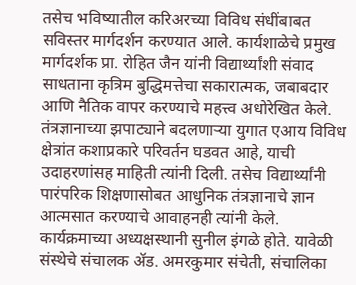तसेच भविष्यातील करिअरच्या विविध संधींबाबत सविस्तर मार्गदर्शन करण्यात आले. कार्यशाळेचे प्रमुख मार्गदर्शक प्रा. रोहित जैन यांनी विद्यार्थ्यांशी संवाद साधताना कृत्रिम बुद्धिमत्तेचा सकारात्मक, जबाबदार आणि नैतिक वापर करण्याचे महत्त्व अधोरेखित केले. तंत्रज्ञानाच्या झपाट्याने बदलणाऱ्या युगात एआय विविध क्षेत्रांत कशाप्रकारे परिवर्तन घडवत आहे, याची उदाहरणांसह माहिती त्यांनी दिली. तसेच विद्यार्थ्यांनी पारंपरिक शिक्षणासोबत आधुनिक तंत्रज्ञानाचे ज्ञान आत्मसात करण्याचे आवाहनही त्यांनी केले. कार्यक्रमाच्या अध्यक्षस्थानी सुनील इंगळे होते. यावेळी संस्थेचे संचालक ॲड. अमरकुमार संचेती, संचालिका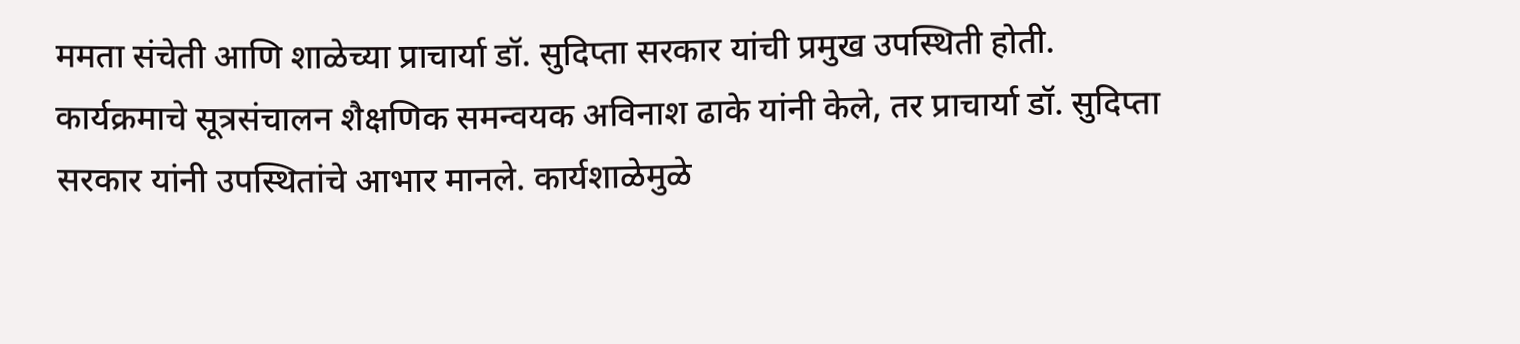ममता संचेती आणि शाळेच्या प्राचार्या डॉ. सुदिप्ता सरकार यांची प्रमुख उपस्थिती होती. कार्यक्रमाचे सूत्रसंचालन शैक्षणिक समन्वयक अविनाश ढाके यांनी केले, तर प्राचार्या डॉ. सुदिप्ता सरकार यांनी उपस्थितांचे आभार मानले. कार्यशाळेमुळे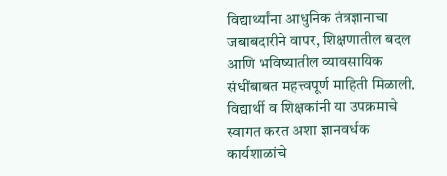विद्यार्थ्यांना आधुनिक तंत्रज्ञानाचा जबाबदारीने वापर, शिक्षणातील बदल आणि भविष्यातील व्यावसायिक संधींबाबत महत्त्वपूर्ण माहिती मिळाली. विद्यार्थी व शिक्षकांनी या उपक्रमाचे स्वागत करत अशा ज्ञानवर्धक कार्यशाळांचे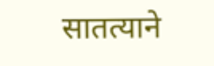सातत्याने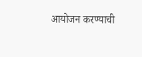आयोजन करण्याची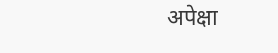अपेक्षा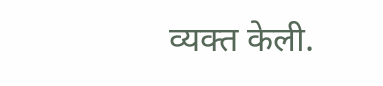व्यक्त केली.